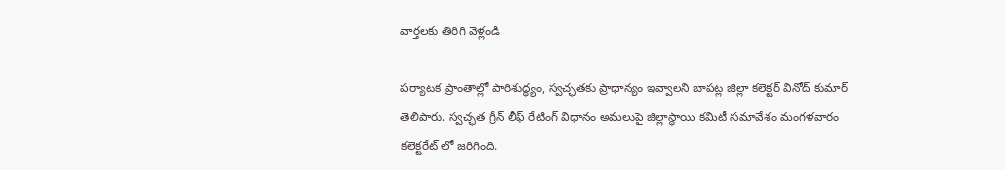వార్తలకు తిరిగి వెళ్లండి

పర్యాటక ప్రాంతాల్లో పారిశుద్ధ్యం, స్వచ్ఛతకు ప్రాధాన్యం ఇవ్వాలని బాపట్ల జిల్లా కలెక్టర్ వినోద్ కుమార్ తెలిపారు. స్వచ్ఛత గ్రీన్ లీఫ్ రేటింగ్ విధానం అమలుపై జిల్లాస్థాయి కమిటీ సమావేశం మంగళవారం కలెక్టరేట్ లో జరిగింది.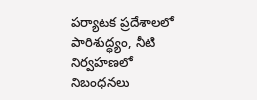పర్యాటక ప్రదేశాలలో పారిశుద్ధ్యం, నీటి నిర్వహణలో నిబంధనలు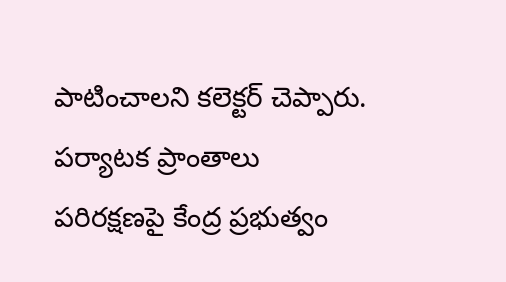పాటించాలని కలెక్టర్ చెప్పారు. పర్యాటక ప్రాంతాలు పరిరక్షణపై కేంద్ర ప్రభుత్వం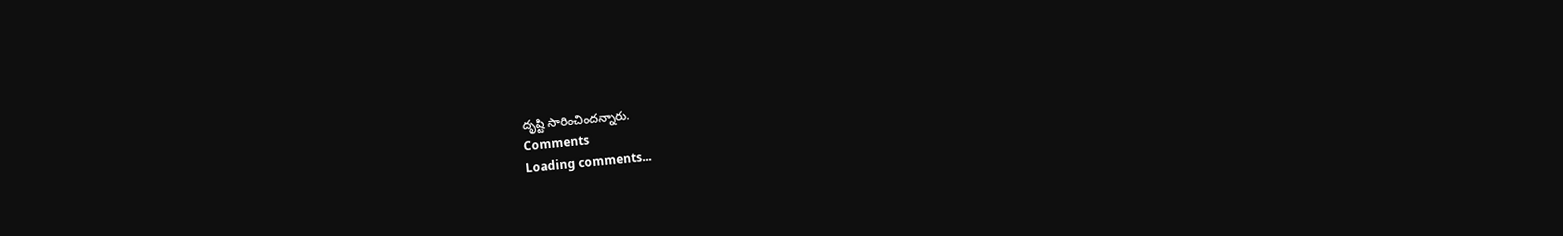దృష్టి సారించిందన్నారు.
Comments
Loading comments...